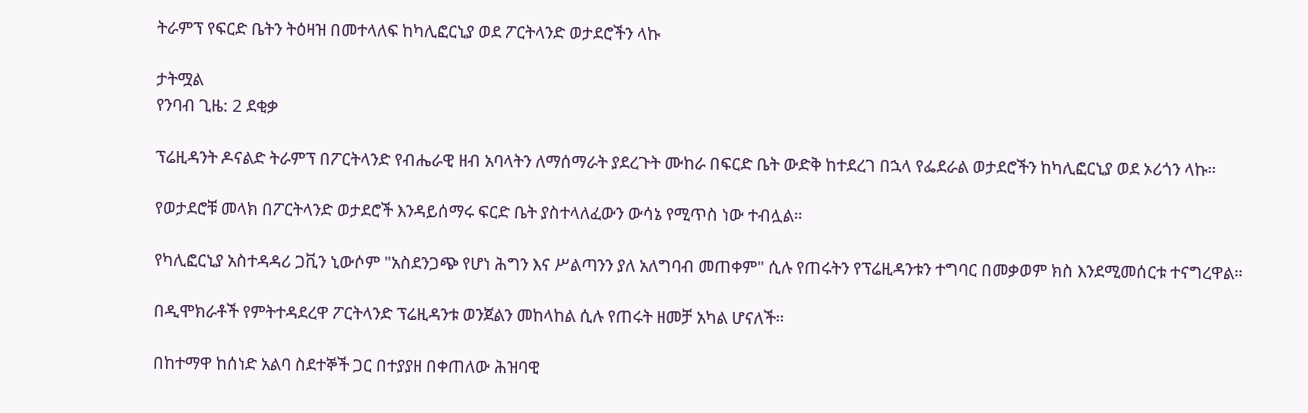ትራምፕ የፍርድ ቤትን ትዕዛዝ በመተላለፍ ከካሊፎርኒያ ወደ ፖርትላንድ ወታደሮችን ላኩ

ታትሟል
የንባብ ጊዜ: 2 ደቂቃ

ፕሬዚዳንት ዶናልድ ትራምፕ በፖርትላንድ የብሔራዊ ዘብ አባላትን ለማሰማራት ያደረጉት ሙከራ በፍርድ ቤት ውድቅ ከተደረገ በኋላ የፌደራል ወታደሮችን ከካሊፎርኒያ ወደ ኦሪጎን ላኩ።

የወታደሮቹ መላክ በፖርትላንድ ወታደሮች እንዳይሰማሩ ፍርድ ቤት ያስተላለፈውን ውሳኔ የሚጥስ ነው ተብሏል።

የካሊፎርኒያ አስተዳዳሪ ጋቪን ኒውሶም "አስደንጋጭ የሆነ ሕግን እና ሥልጣንን ያለ አለግባብ መጠቀም" ሲሉ የጠሩትን የፕሬዚዳንቱን ተግባር በመቃወም ክስ እንደሚመሰርቱ ተናግረዋል።

በዲሞክራቶች የምትተዳደረዋ ፖርትላንድ ፕሬዚዳንቱ ወንጀልን መከላከል ሲሉ የጠሩት ዘመቻ አካል ሆናለች።

በከተማዋ ከሰነድ አልባ ስደተኞች ጋር በተያያዘ በቀጠለው ሕዝባዊ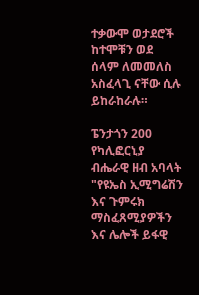ተቃውሞ ወታደሮች ከተሞቹን ወደ ሰላም ለመመለስ አስፈላጊ ናቸው ሲሉ ይከራከራሉ።

ፔንታጎን 200 የካሊፎርኒያ ብሔራዊ ዘብ አባላት "የዩኤስ ኢሚግሬሽን እና ጉምሩክ ማስፈጸሚያዎችን እና ሌሎች ይፋዊ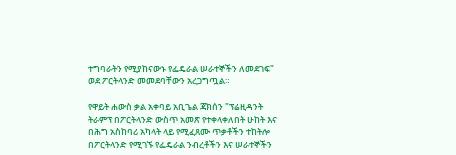ተግባራትን የሚያከናውኑ የፌዴራል ሠራተኞችን ለመደገፍ" ወደ ፖርትላንድ መመደባቸውን አረጋግጧል።

የዋይት ሐውስ ቃል አቀባይ አቢጌል ጃክሰን "ፕሬዚዳንት ትራምፕ በፖርትላንድ ውስጥ አመጽ የተቀላቀለበት ሁከት እና በሕግ አስከባሪ አካላት ላይ የሚፈጸሙ ጥቃቶችን ተከትሎ በፖርትላንድ የሚገኙ የፌዴራል ንብረቶችን እና ሠራተኞችን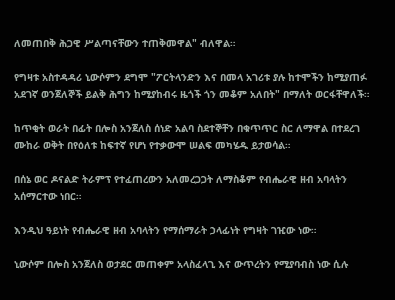ለመጠበቅ ሕጋዊ ሥልጣናቸውን ተጠቅመዋል" ብለዋል።

የግዛቱ አስተዳዳሪ ኒውሶምን ደግሞ "ፖርትላንድን እና በመላ አገሪቱ ያሉ ከተሞችን ከሚያጠፉ አደገኛ ወንጀለኞች ይልቅ ሕግን ከሚያከብሩ ዜጎች ጎን መቆም አለበት" በማለት ወርፋቸዋለች።

ከጥቂት ወራት በፊት በሎስ አንጀለስ ሰነድ አልባ ስደተኞቸን በቁጥጥር ስር ለማዋል በተደረገ ሙከራ ወቅት በየዕለቱ ከፍተኛ የሆነ የተቃውሞ ሠልፍ መካሄዱ ይታወሳል።

በሰኔ ወር ዶናልድ ትራምፕ የተፈጠረውን አለመረጋጋት ለማስቆም የብሔራዊ ዘብ አባላትን አሰማርተው ነበር።

እንዲህ ዓይነት የብሔራዊ ዘብ አባላትን የማሰማራት ኃላፊነት የግዛት ገዢው ነው።

ኒውሶም በሎስ አንጀለስ ወታደር መጠቀም አላስፈላጊ እና ውጥረትን የሚያባብስ ነው ሲሉ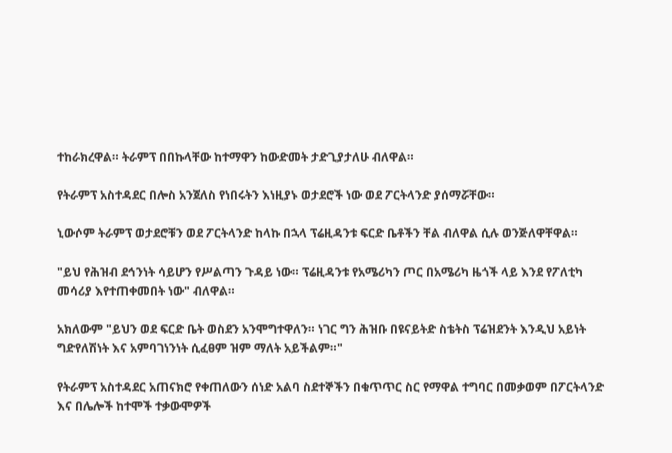ተከራክረዋል። ትራምፕ በበኩላቸው ከተማዋን ከውድመት ታድጊያታለሁ ብለዋል።

የትራምፕ አስተዳደር በሎስ አንጀለስ የነበሩትን እነዚያኑ ወታደሮች ነው ወደ ፖርትላንድ ያሰማሯቸው።

ኒውሶም ትራምፕ ወታደሮቹን ወደ ፖርትላንድ ከላኩ በኋላ ፕሬዚዳንቱ ፍርድ ቤቶችን ቸል ብለዋል ሲሉ ወንጅለዋቸዋል።

"ይህ የሕዝብ ደኅንነት ሳይሆን የሥልጣን ጉዳይ ነው። ፕሬዚዳንቱ የአሜሪካን ጦር በአሜሪካ ዜጎች ላይ እንደ የፖለቲካ መሳሪያ እየተጠቀመበት ነው" ብለዋል።

አክለውም "ይህን ወደ ፍርድ ቤት ወስደን አንሞግተዋለን። ነገር ግን ሕዝቡ በዩናይትድ ስቴትስ ፕሬዝደንት እንዲህ አይነት ግድየለሽነት እና አምባገነንነት ሲፈፀም ዝም ማለት አይችልም።"

የትራምፕ አስተዳደር አጠናክሮ የቀጠለውን ሰነድ አልባ ስደተኞችን በቁጥጥር ስር የማዋል ተግባር በመቃወም በፖርትላንድ እና በሌሎች ከተሞች ተቃውሞዎች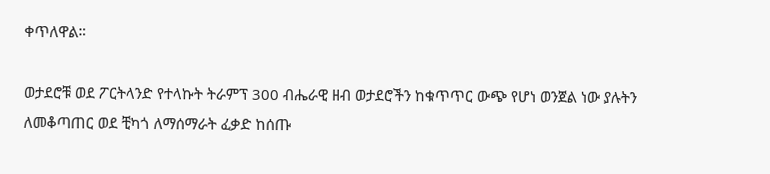ቀጥለዋል።

ወታደሮቹ ወደ ፖርትላንድ የተላኩት ትራምፕ 300 ብሔራዊ ዘብ ወታደሮችን ከቁጥጥር ውጭ የሆነ ወንጀል ነው ያሉትን ለመቆጣጠር ወደ ቺካጎ ለማሰማራት ፈቃድ ከሰጡ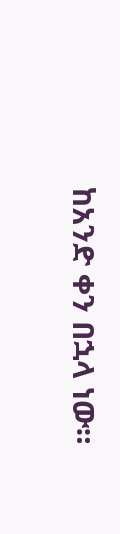ከአንድ ቀን በኋላ ነው።